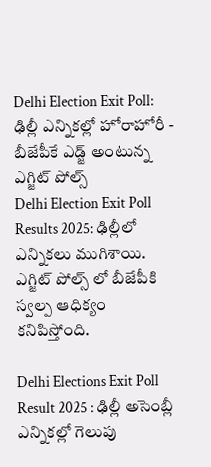Delhi Election Exit Poll: ఢిల్లీ ఎన్నికల్లో హోరాహోరీ - బీజేపీకే ఎడ్జ్ అంటున్న ఎగ్జిట్ పోల్స్
Delhi Election Exit Poll Results 2025: ఢిల్లీలో ఎన్నికలు ముగిశాయి. ఎగ్జిట్ పోల్స్ లో బీజేపీకి స్వల్ప ఆధిక్యం కనిపిస్తోంది.

Delhi Elections Exit Poll Result 2025 : ఢిల్లీ అసెంబ్లీ ఎన్నికల్లో గెలుపు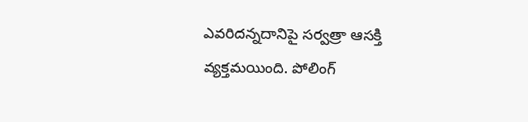ఎవరిదన్నదానిపై సర్వత్రా ఆసక్తి వ్యక్తమయింది. పోలింగ్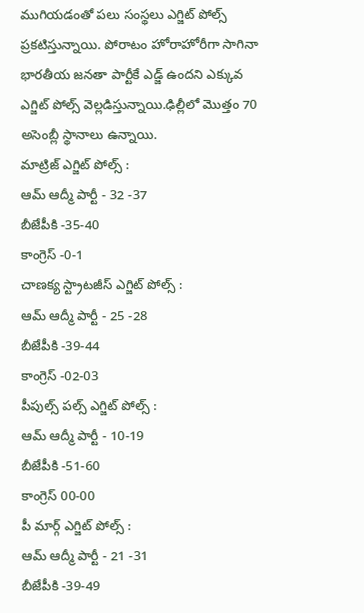ముగియడంతో పలు సంస్థలు ఎగ్జిట్ పోల్స్ ప్రకటిస్తున్నాయి. పోరాటం హోరాహోరీగా సాగినా భారతీయ జనతా పార్టీకే ఎడ్జ్ ఉందని ఎక్కువ ఎగ్జిట్ పోల్స్ వెల్లడిస్తున్నాయి.ఢిల్లీలో మొత్తం 70 అసెంబ్లీ స్థానాలు ఉన్నాయి.
మాట్రిజ్ ఎగ్జిట్ పోల్స్ :
ఆమ్ ఆద్మీ పార్టీ - 32 -37
బీజేపీకి -35-40
కాంగ్రెస్ -0-1
చాణక్య స్ట్రాటజీస్ ఎగ్జిట్ పోల్స్ :
ఆమ్ ఆద్మీ పార్టీ - 25 -28
బీజేపీకి -39-44
కాంగ్రెస్ -02-03
పీపుల్స్ పల్స్ ఎగ్జిట్ పోల్స్ :
ఆమ్ ఆద్మీ పార్టీ - 10-19
బీజేపీకి -51-60
కాంగ్రెస్ 00-00
పీ మార్గ్ ఎగ్జిట్ పోల్స్ :
ఆమ్ ఆద్మీ పార్టీ - 21 -31
బీజేపీకి -39-49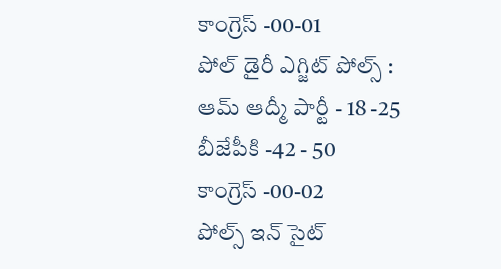కాంగ్రెస్ -00-01
పోల్ డైరీ ఎగ్జిట్ పోల్స్ :
ఆమ్ ఆద్మీ పార్టీ - 18 -25
బీజేపీకి -42 - 50
కాంగ్రెస్ -00-02
పోల్స్ ఇన్ సైట్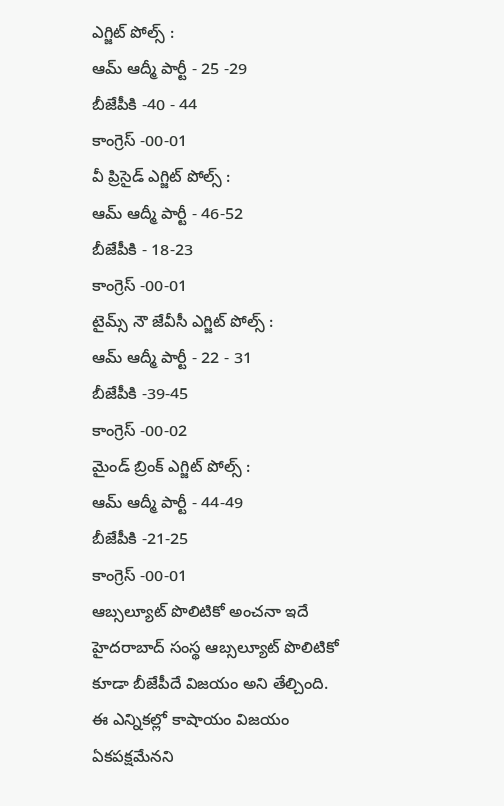ఎగ్జిట్ పోల్స్ :
ఆమ్ ఆద్మీ పార్టీ - 25 -29
బీజేపీకి -40 - 44
కాంగ్రెస్ -00-01
వీ ప్రిసైడ్ ఎగ్జిట్ పోల్స్ :
ఆమ్ ఆద్మీ పార్టీ - 46-52
బీజేపీకి - 18-23
కాంగ్రెస్ -00-01
టైమ్స్ నౌ జేవీసీ ఎగ్జిట్ పోల్స్ :
ఆమ్ ఆద్మీ పార్టీ - 22 - 31
బీజేపీకి -39-45
కాంగ్రెస్ -00-02
మైండ్ బ్రింక్ ఎగ్జిట్ పోల్స్ :
ఆమ్ ఆద్మీ పార్టీ - 44-49
బీజేపీకి -21-25
కాంగ్రెస్ -00-01
ఆబ్సల్యూట్ పొలిటికో అంచనా ఇదే
హైదరాబాద్ సంస్థ ఆబ్సల్యూట్ పొలిటికో కూడా బీజేపీదే విజయం అని తేల్చింది. ఈ ఎన్నికల్లో కాషాయం విజయం ఏకపక్షమేనని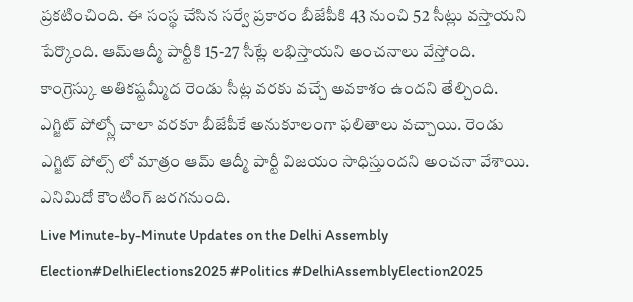ప్రకటించింది. ఈ సంస్థ చేసిన సర్వే ప్రకారం బీజేపీకి 43 నుంచి 52 సీట్లు వస్తాయని పేర్కొంది. ఆమ్ఆద్మీ పార్టీకి 15-27 సీట్లే లభిస్తాయని అంచనాలు వేస్తోంది. కాంగ్రెస్కు అతికష్టమ్మీద రెండు సీట్ల వరకు వచ్చే అవకాశం ఉందని తేల్చింది.
ఎగ్జిట్ పోల్స్లో చాలా వరకూ బీజేపీకే అనుకూలంగా ఫలితాలు వచ్చాయి. రెండు ఎగ్జిట్ పోల్స్ లో మాత్రం ఆమ్ ఆద్మీ పార్టీ విజయం సాధిస్తుందని అంచనా వేశాయి. ఎనిమిదో కౌంటింగ్ జరగనుంది.
Live Minute-by-Minute Updates on the Delhi Assembly Election#DelhiElections2025 #Politics #DelhiAssemblyElection2025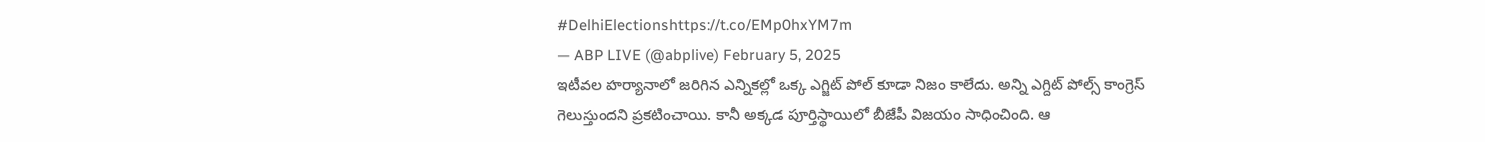#DelhiElectionshttps://t.co/EMp0hxYM7m
— ABP LIVE (@abplive) February 5, 2025
ఇటీవల హర్యానాలో జరిగిన ఎన్నికల్లో ఒక్క ఎగ్జిట్ పోల్ కూడా నిజం కాలేదు. అన్ని ఎగ్దిట్ పోల్స్ కాంగ్రెస్ గెలుస్తుందని ప్రకటించాయి. కానీ అక్కడ పూర్తిస్థాయిలో బీజేపీ విజయం సాధించింది. ఆ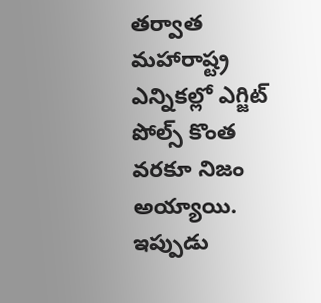తర్వాత మహారాష్ట్ర ఎన్నికల్లో ఎగ్జిట్ పోల్స్ కొంత వరకూ నిజం అయ్యాయి. ఇప్పుడు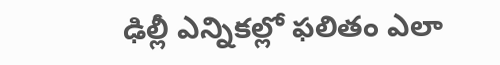ఢిల్లీ ఎన్నికల్లో ఫలితం ఎలా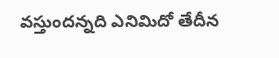వస్తుందన్నది ఎనిమిదో తేదీన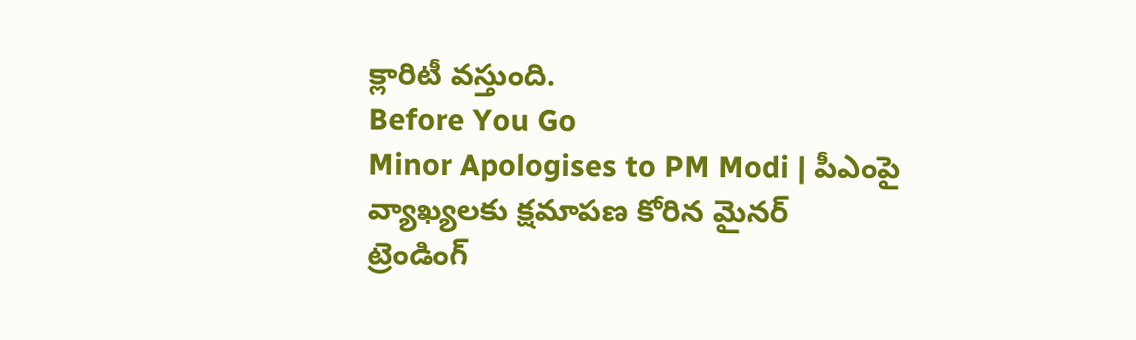క్లారిటీ వస్తుంది.
Before You Go
Minor Apologises to PM Modi | పీఎంపై వ్యాఖ్యలకు క్షమాపణ కోరిన మైనర్
ట్రెండింగ్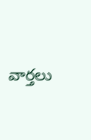వార్తలు